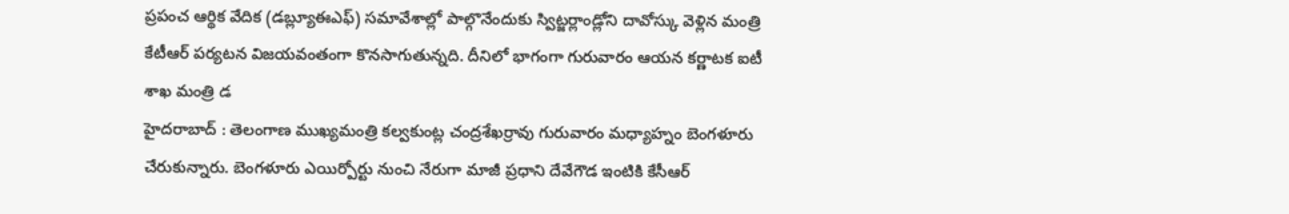ప్రపంచ ఆర్థిక వేదిక (డబ్ల్యూఈఎఫ్) సమావేశాల్లో పాల్గొనేందుకు స్విట్జర్లాండ్లోని దావోస్కు వెళ్లిన మంత్రి కేటీఆర్ పర్యటన విజయవంతంగా కొనసాగుతున్నది. దీనిలో భాగంగా గురువారం ఆయన కర్ణాటక ఐటీ శాఖ మంత్రి డ
హైదరాబాద్ : తెలంగాణ ముఖ్యమంత్రి కల్వకుంట్ల చంద్రశేఖర్రావు గురువారం మధ్యాహ్నం బెంగళూరు చేరుకున్నారు. బెంగళూరు ఎయిర్పోర్టు నుంచి నేరుగా మాజీ ప్రధాని దేవేగౌడ ఇంటికి కేసీఆర్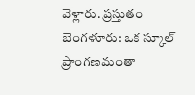వెళ్లారు. ప్రస్తుతం
బెంగళూరు: ఒక స్కూల్ ప్రాంగణమంతా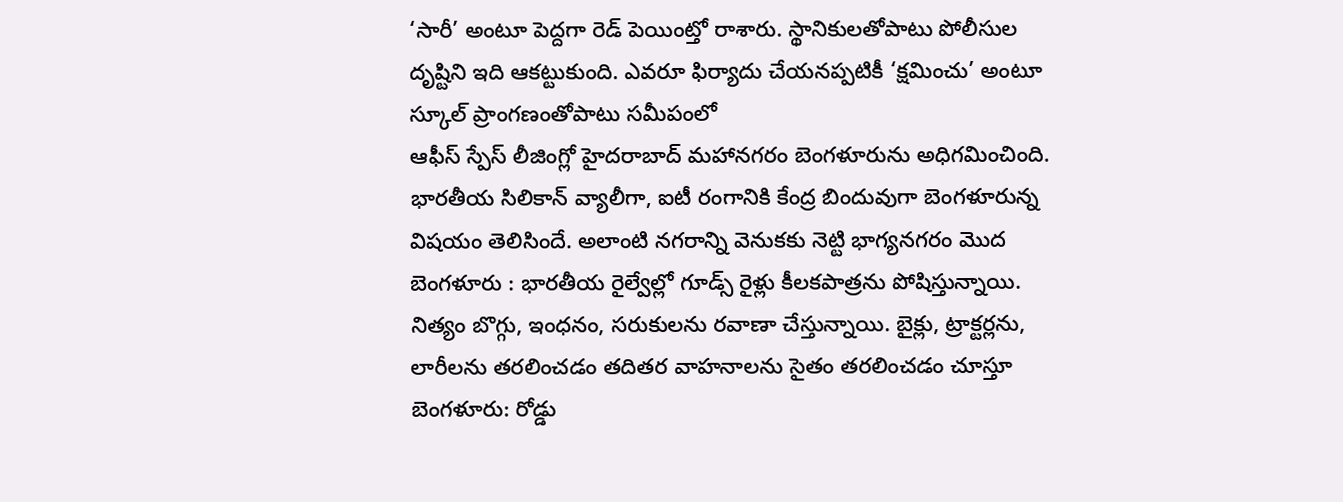‘సారీ’ అంటూ పెద్దగా రెడ్ పెయింట్తో రాశారు. స్థానికులతోపాటు పోలీసుల దృష్టిని ఇది ఆకట్టుకుంది. ఎవరూ ఫిర్యాదు చేయనప్పటికీ ‘క్షమించు’ అంటూ స్కూల్ ప్రాంగణంతోపాటు సమీపంలో
ఆఫీస్ స్పేస్ లీజింగ్లో హైదరాబాద్ మహానగరం బెంగళూరును అధిగమించింది. భారతీయ సిలికాన్ వ్యాలీగా, ఐటీ రంగానికి కేంద్ర బిందువుగా బెంగళూరున్న విషయం తెలిసిందే. అలాంటి నగరాన్ని వెనుకకు నెట్టి భాగ్యనగరం మొద
బెంగళూరు : భారతీయ రైల్వేల్లో గూడ్స్ రైళ్లు కీలకపాత్రను పోషిస్తున్నాయి. నిత్యం బొగ్గు, ఇంధనం, సరుకులను రవాణా చేస్తున్నాయి. బైక్లు, ట్రాక్టర్లను, లారీలను తరలించడం తదితర వాహనాలను సైతం తరలించడం చూస్తూ
బెంగళూరు: రోడ్డు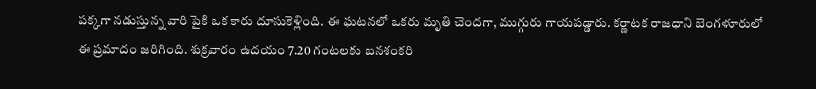పక్కగా నడుస్తున్న వారి పైకి ఒక కారు దూసుకెళ్లింది. ఈ ఘటనలో ఒకరు మృతి చెందగా, ముగ్గురు గాయపడ్డారు. కర్ణాటక రాజధాని బెంగళూరులో ఈ ప్రమాదం జరిగింది. శుక్రవారం ఉదయం 7.20 గంటలకు బనశంకరి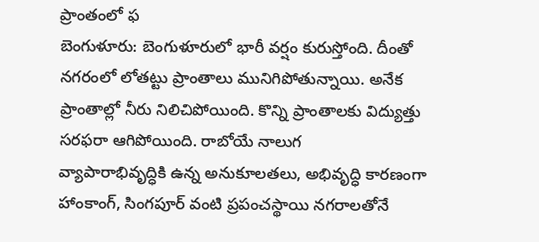ప్రాంతంలో ఫ
బెంగుళూరు: బెంగుళూరులో భారీ వర్షం కురుస్తోంది. దీంతో నగరంలో లోతట్టు ప్రాంతాలు మునిగిపోతున్నాయి. అనేక ప్రాంతాల్లో నీరు నిలిచిపోయింది. కొన్ని ప్రాంతాలకు విద్యుత్తు సరఫరా ఆగిపోయింది. రాబోయే నాలుగ
వ్యాపారాభివృద్ధికి ఉన్న అనుకూలతలు, అభివృద్ధి కారణంగా హాంకాంగ్, సింగపూర్ వంటి ప్రపంచస్థాయి నగరాలతోనే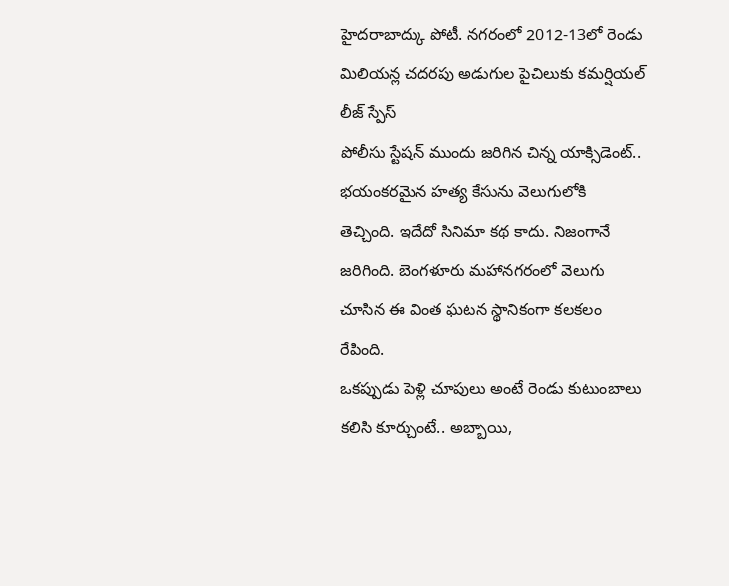హైదరాబాద్కు పోటీ. నగరంలో 2012-13లో రెండు మిలియన్ల చదరపు అడుగుల పైచిలుకు కమర్షియల్ లీజ్ స్పేస్
పోలీసు స్టేషన్ ముందు జరిగిన చిన్న యాక్సిడెంట్.. భయంకరమైన హత్య కేసును వెలుగులోకి తెచ్చింది. ఇదేదో సినిమా కథ కాదు. నిజంగానే జరిగింది. బెంగళూరు మహానగరంలో వెలుగు చూసిన ఈ వింత ఘటన స్థానికంగా కలకలం రేపింది.
ఒకప్పుడు పెళ్లి చూపులు అంటే రెండు కుటుంబాలు కలిసి కూర్చుంటే.. అబ్బాయి,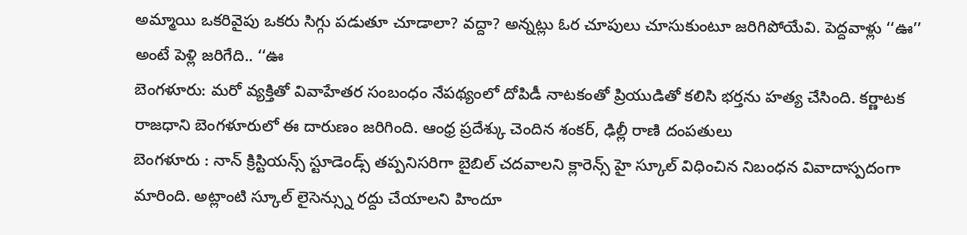అమ్మాయి ఒకరివైపు ఒకరు సిగ్గు పడుతూ చూడాలా? వద్దా? అన్నట్లు ఓర చూపులు చూసుకుంటూ జరిగిపోయేవి. పెద్దవాళ్లు ‘‘ఊ’’ అంటే పెళ్లి జరిగేది.. ‘‘ఊ
బెంగళూరు: మరో వ్యక్తితో వివాహేతర సంబంధం నేపథ్యంలో దోపిడీ నాటకంతో ప్రియుడితో కలిసి భర్తను హత్య చేసింది. కర్ణాటక రాజధాని బెంగళూరులో ఈ దారుణం జరిగింది. ఆంధ్ర ప్రదేశ్కు చెందిన శంకర్, ఢిల్లీ రాణి దంపతులు
బెంగళూరు : నాన్ క్రిస్టియన్స్ స్టూడెండ్స్ తప్పనిసరిగా బైబిల్ చదవాలని క్లారెన్స్ హై స్కూల్ విధించిన నిబంధన వివాదాస్పదంగా మారింది. అట్లాంటి స్కూల్ లైసెన్స్ను రద్దు చేయాలని హిందూ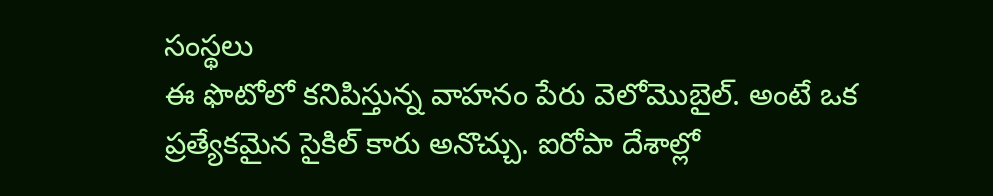సంస్థలు
ఈ ఫొటోలో కనిపిస్తున్న వాహనం పేరు వెలోమొబైల్. అంటే ఒక ప్రత్యేకమైన సైకిల్ కారు అనొచ్చు. ఐరోపా దేశాల్లో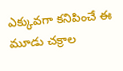ఎక్కువగా కనిపించే ఈ మూడు చక్రాల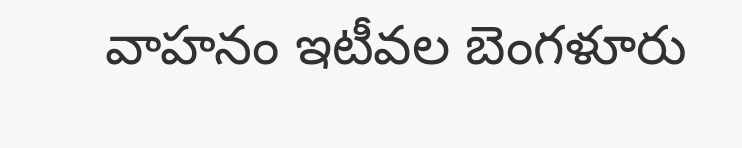వాహనం ఇటీవల బెంగళూరు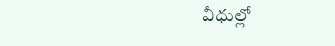వీధుల్లో